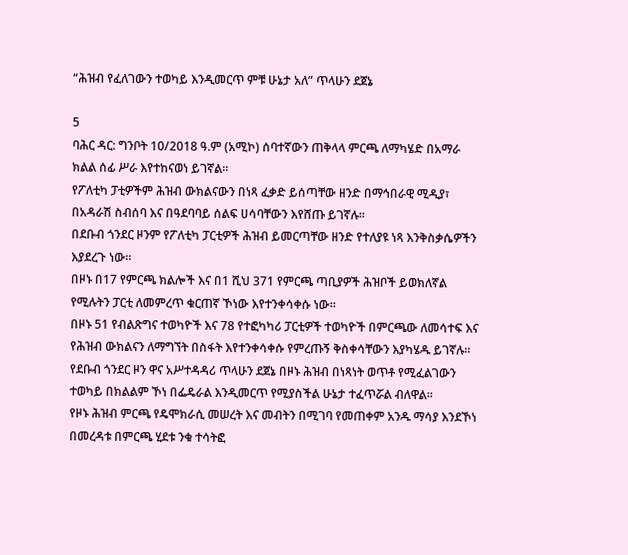“ሕዝብ የፈለገውን ተወካይ እንዲመርጥ ምቹ ሁኔታ አለ” ጥላሁን ደጀኔ

5
ባሕር ዳር: ግንቦት 10/2018 ዓ.ም (አሚኮ) ሰባተኛውን ጠቅላላ ምርጫ ለማካሄድ በአማራ ክልል ሰፊ ሥራ እየተከናወነ ይገኛል፡፡
የፖለቲካ ፓቲዎችም ሕዝብ ውክልናውን በነጻ ፈቃድ ይሰጣቸው ዘንድ በማኅበራዊ ሚዲያ፣ በአዳራሽ ስብሰባ እና በዓደባባይ ሰልፍ ሀሳባቸውን እየሸጡ ይገኛሉ።
በደቡብ ጎንደር ዞንም የፖለቲካ ፓርቲዎች ሕዝብ ይመርጣቸው ዘንድ የተለያዩ ነጻ እንቅስቃሴዎችን እያደረጉ ነው።
በዞኑ በ17 የምርጫ ክልሎች እና በ1 ሺህ 371 የምርጫ ጣቢያዎች ሕዝቦች ይወክለኛል የሚሉትን ፓርቲ ለመምረጥ ቁርጠኛ ኾነው እየተንቀሳቀሱ ነው።
በዞኑ 51 የብልጽግና ተወካዮች እና 78 የተፎካካሪ ፓርቲዎች ተወካዮች በምርጫው ለመሳተፍ እና የሕዝብ ውክልናን ለማግኘት በስፋት እየተንቀሳቀሱ የምረጡኝ ቅስቀሳቸውን እያካሄዱ ይገኛሉ፡፡
የደቡብ ጎንደር ዞን ዋና አሥተዳዳሪ ጥላሁን ደጀኔ በዞኑ ሕዝብ በነጻነት ወጥቶ የሚፈልገውን ተወካይ በክልልም ኾነ በፌዴራል እንዲመርጥ የሚያስችል ሁኔታ ተፈጥሯል ብለዋል፡፡
የዞኑ ሕዝብ ምርጫ የዴሞክራሲ መሠረት እና መብትን በሚገባ የመጠቀም አንዱ ማሳያ እንደኾነ በመረዳቱ በምርጫ ሂደቱ ንቁ ተሳትፎ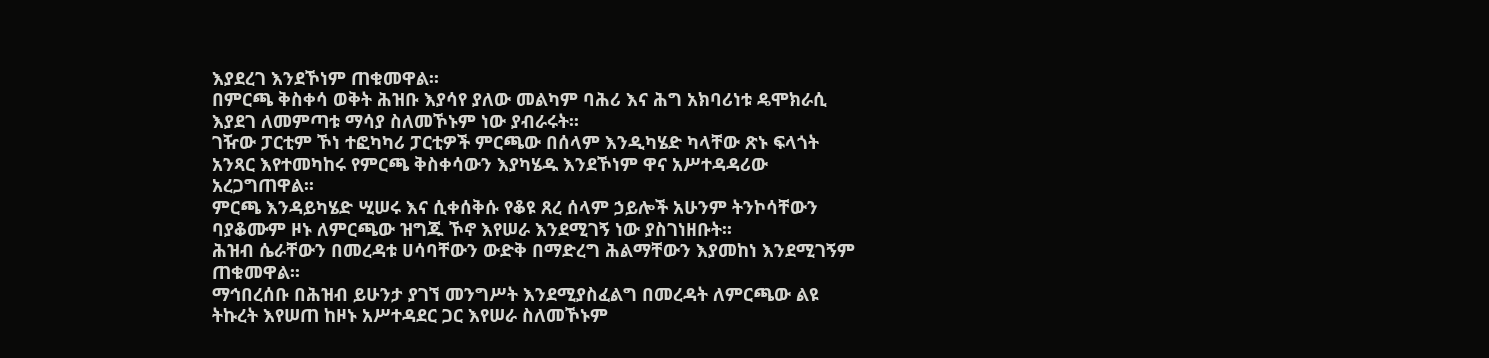እያደረገ እንደኾነም ጠቁመዋል፡፡
በምርጫ ቅስቀሳ ወቅት ሕዝቡ እያሳየ ያለው መልካም ባሕሪ እና ሕግ አክባሪነቱ ዴሞክራሲ እያደገ ለመምጣቱ ማሳያ ስለመኾኑም ነው ያብራሩት፡፡
ገዥው ፓርቲም ኾነ ተፎካካሪ ፓርቲዎች ምርጫው በሰላም እንዲካሄድ ካላቸው ጽኑ ፍላጎት አንጻር እየተመካከሩ የምርጫ ቅስቀሳውን እያካሄዱ እንደኾነም ዋና አሥተዳዳሪው አረጋግጠዋል፡፡
ምርጫ እንዳይካሄድ ሢሠሩ እና ሲቀሰቅሱ የቆዩ ጸረ ሰላም ኃይሎች አሁንም ትንኮሳቸውን ባያቆሙም ዞኑ ለምርጫው ዝግጁ ኾኖ እየሠራ እንደሚገኝ ነው ያስገነዘቡት፡፡
ሕዝብ ሴራቸውን በመረዳቱ ሀሳባቸውን ውድቅ በማድረግ ሕልማቸውን እያመከነ እንደሚገኝም ጠቁመዋል፡፡
ማኅበረሰቡ በሕዝብ ይሁንታ ያገኘ መንግሥት እንደሚያስፈልግ በመረዳት ለምርጫው ልዩ ትኩረት እየሠጠ ከዞኑ አሥተዳደር ጋር እየሠራ ስለመኾኑም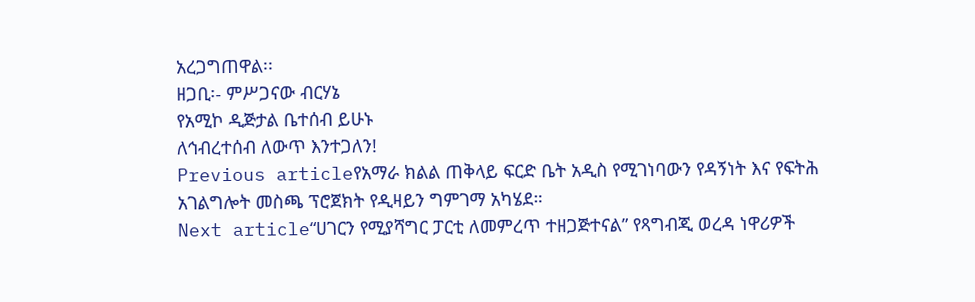አረጋግጠዋል፡፡
ዘጋቢ፡- ምሥጋናው ብርሃኔ
የአሚኮ ዲጅታል ቤተሰብ ይሁኑ
ለኅብረተሰብ ለውጥ እንተጋለን!
Previous articleየአማራ ክልል ጠቅላይ ፍርድ ቤት አዲስ የሚገነባውን የዳኝነት እና የፍትሕ አገልግሎት መስጫ ፕሮጀክት የዲዛይን ግምገማ አካሄደ።
Next article“ሀገርን የሚያሻግር ፓርቲ ለመምረጥ ተዘጋጅተናል” የጻግብጂ ወረዳ ነዋሪዎች